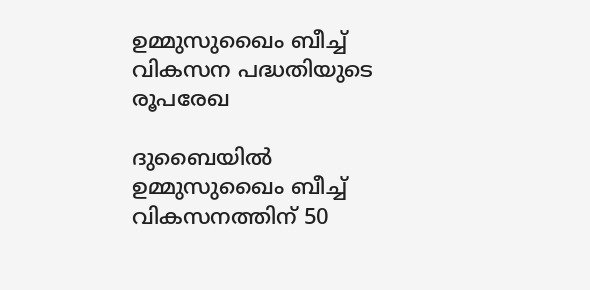ഉമ്മുസുഖൈം ബീച്ച് വികസന പദ്ധതിയുടെ രൂപരേഖ

ദുബൈയിൽ ഉമ്മുസുഖൈം ബീച്ച് വികസനത്തിന് 50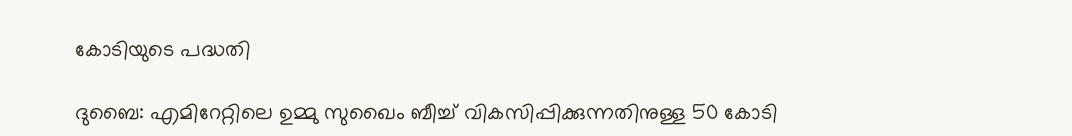കോടിയുടെ പദ്ധതി

ദുബൈ: എമിറേറ്റിലെ ഉമ്മു സുഖൈം ബീച്ച് വികസിപ്പിക്കുന്നതിനുള്ള 50 കോടി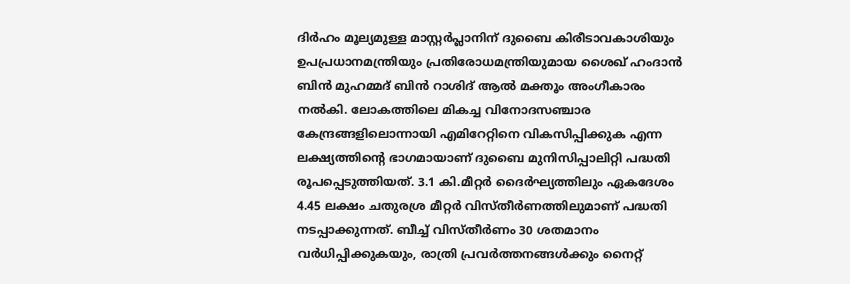ദിർഹം മൂല്യമുള്ള മാസ്റ്റർപ്ലാനിന് ദുബൈ കിരീടാവകാശിയും ഉപപ്രധാനമന്ത്രിയും പ്രതിരോധമന്ത്രിയുമായ ശൈഖ് ഹംദാൻ ബിൻ മുഹമ്മദ് ബിൻ റാശിദ് ആൽ മക്തൂം അംഗീകാരം നൽകി. ലോകത്തിലെ മികച്ച വിനോദസഞ്ചാര കേന്ദ്രങ്ങളിലൊന്നായി എമിറേറ്റിനെ വികസിപ്പിക്കുക എന്ന ലക്ഷ്യത്തിന്‍റെ ഭാഗമായാണ് ദുബൈ മുനിസിപ്പാലിറ്റി പദ്ധതി രൂപപ്പെടുത്തിയത്. 3.1 കി.മീറ്റർ ദൈർഘ്യത്തിലും ഏകദേശം 4.45 ലക്ഷം ചതുരശ്ര മീറ്റർ വിസ്തീർണത്തിലുമാണ് പദ്ധതി നടപ്പാക്കുന്നത്. ബീച്ച് വിസ്തീർണം 30 ശതമാനം വർധിപ്പിക്കുകയും, രാത്രി പ്രവർത്തനങ്ങൾക്കും നൈറ്റ്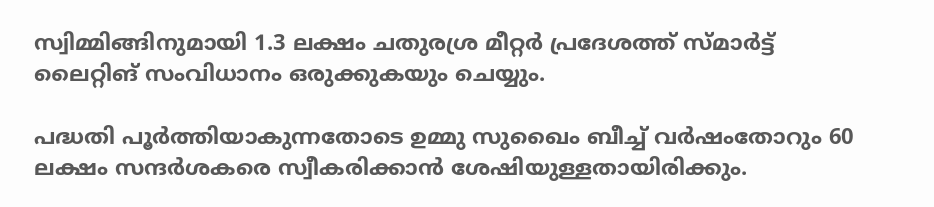സ്വിമ്മിങ്ങിനുമായി 1.3 ലക്ഷം ചതുരശ്ര മീറ്റർ പ്രദേശത്ത് സ്മാർട്ട് ലൈറ്റിങ് സംവിധാനം ഒരുക്കുകയും ചെയ്യും.

പദ്ധതി പൂർത്തിയാകുന്നതോടെ ഉമ്മു സുഖൈം ബീച്ച് വർഷംതോറും 60 ലക്ഷം സന്ദർശകരെ സ്വീകരിക്കാൻ ശേഷിയുള്ളതായിരിക്കും.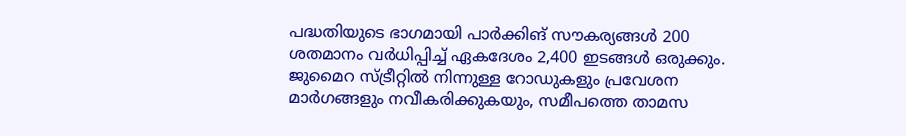പദ്ധതിയുടെ ഭാഗമായി പാർക്കിങ് സൗകര്യങ്ങൾ 200 ശതമാനം വർധിപ്പിച്ച് ഏകദേശം 2,400 ഇടങ്ങൾ ഒരുക്കും. ജുമൈറ സ്ട്രീറ്റിൽ നിന്നുള്ള റോഡുകളും പ്രവേശന മാർഗങ്ങളും നവീകരിക്കുകയും, സമീപത്തെ താമസ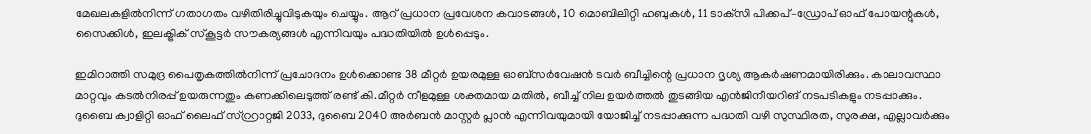മേഖലകളിൽനിന്ന് ഗതാഗതം വഴിതിരിച്ചുവിടുകയും ചെയ്യും. ആറ് പ്രധാന പ്രവേശന കവാടങ്ങൾ, 10 മൊബിലിറ്റി ഹബുകൾ, 11 ടാക്‌സി പിക്കപ്–ഡ്രോപ് ഓഫ് പോയന്റുകൾ, സൈക്കിൾ, ഇലക്ട്രിക് സ്കൂട്ടർ സൗകര്യങ്ങൾ എന്നിവയും പദ്ധതിയിൽ ഉൾപ്പെടും.

ഇമിറാത്തി സമുദ്ര പൈതൃകത്തിൽനിന്ന് പ്രചോദനം ഉൾക്കൊണ്ട 38 മീറ്റർ ഉയരമുള്ള ഓബ്സർവേഷൻ ടവർ ബീച്ചിന്റെ പ്രധാന ദൃശ്യ ആകർഷണമായിരിക്കും. കാലാവസ്ഥാ മാറ്റവും കടൽനിരപ്പ് ഉയരുന്നതും കണക്കിലെടുത്ത് രണ്ട് കി.മീറ്റർ നീളമുള്ള ശക്തമായ മതിൽ, ബീച്ച് നില ഉയർത്തൽ തുടങ്ങിയ എൻജിനീയറിങ് നടപടികളും നടപ്പാക്കും. ദുബൈ ക്വാളിറ്റി ഓഫ് ലൈഫ് സ്റ്റ്രാറ്റജി 2033, ദുബൈ 2040 അർബൻ മാസ്റ്റർ പ്ലാൻ എന്നിവയുമായി യോജിച്ച് നടപ്പാക്കുന്ന പദ്ധതി വഴി സുസ്ഥിരത, സുരക്ഷ, എല്ലാവർക്കും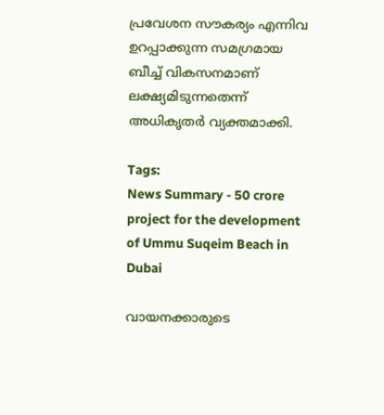പ്രവേശന സൗകര്യം എന്നിവ ഉറപ്പാക്കുന്ന സമഗ്രമായ ബീച്ച് വികസനമാണ് ലക്ഷ്യമിടുന്നതെന്ന് അധികൃതർ വ്യക്തമാക്കി.

Tags:
News Summary - 50 crore project for the development of Ummu Suqeim Beach in Dubai

വായനക്കാരുടെ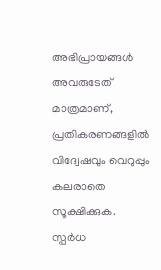അഭിപ്രായങ്ങള്‍ അവരുടേത് മാത്രമാണ്, പ്രതികരണങ്ങളിൽ വിദ്വേഷവും വെറുപ്പും കലരാതെ സൂക്ഷിക്കുക. സ്പർധ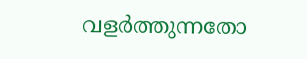വളർത്തുന്നതോ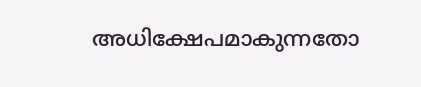അധിക്ഷേപമാകുന്നതോ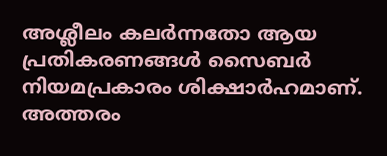അശ്ലീലം കലർന്നതോ ആയ പ്രതികരണങ്ങൾ സൈബർ നിയമപ്രകാരം ശിക്ഷാർഹമാണ്. അത്തരം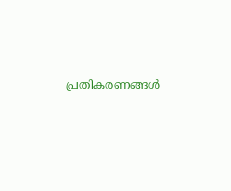പ്രതികരണങ്ങൾ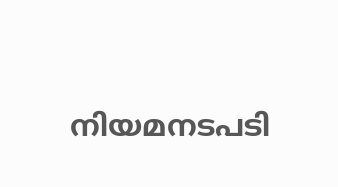നിയമനടപടി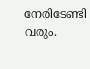നേരിടേണ്ടി വരും.